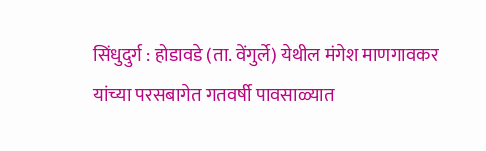सिंधुदुर्ग : होडावडे (ता. वेंगुर्ले) येथील मंगेश माणगावकर यांच्या परसबागेत गतवर्षी पावसाळ्यात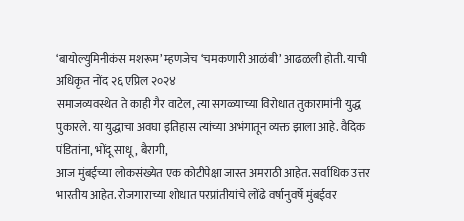‘बायोल्युमिनीकंस मशरूम’ म्हणजेच ‘चमकणारी आळंबी’ आढळली होती. याची अधिकृत नोंद २६ एप्रिल २०२४
समाजव्यवस्थेत ते काही गैर वाटेल, त्या सगळ्याच्या विरोधात तुकारामांनी युद्ध पुकारले. या युद्धाचा अवघा इतिहास त्यांच्या अभंगातून व्यक्त झाला आहे. वैदिक पंडितांना, भोंदू साधू, बैरागी,
आज मुंबईच्या लोकसंख्येत एक कोटीपेक्षा जास्त अमराठी आहेत. सर्वाधिक उत्तर भारतीय आहेत. रोजगाराच्या शोधात परप्रांतीयांचे लोंढे वर्षानुवर्षे मुंबईवर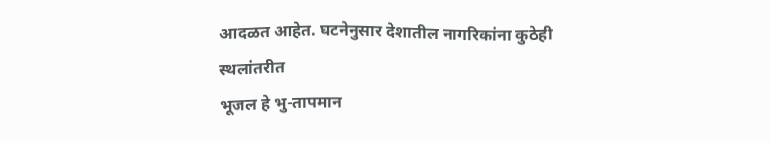आदळत आहेत. घटनेनुसार देशातील नागरिकांना कुठेही स्थलांतरीत
भूजल हे भु-तापमान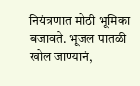नियंत्रणात मोठी भूमिका बजावते. भूजल पातळी खोल जाण्यानं,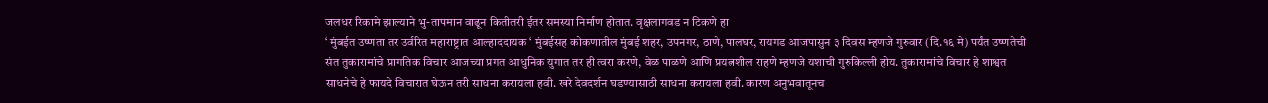जलधर रिकामे झाल्याने भु-तापमान वाढून कितीतरी ईतर समस्या निर्माण होतात. वृक्षलागवड न टिकणे हा
‘ मुंबईत उष्णता तर उर्वरित महाराष्ट्रात आल्हाददायक ‘ मुंबईसह कोकणातील मुंबई शहर, उपनगर, ठाणे, पालघर, रायगड आजपासुन ३ दिवस म्हणजे गुरुवार (दि.१६ मे) पर्यंत उष्णतेची
संत तुकारामांचे प्रागतिक विचार आजच्या प्रगत आधुनिक युगात तर ही त्वरा करणे, वेळ पाळणे आणि प्रयत्नशील राहणे म्हणजे यशाची गुरुकिल्ली होय. तुकारामांचे विचार हे शाश्वत
साधनेचे हे फायदे विचारात घेऊन तरी साधना करायला हवी. खरे देवदर्शन घडण्यासाठी साधना करायला हवी. कारण अनुभवातूनच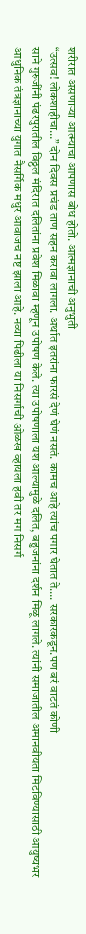शरीरात असणाऱ्या आत्म्याचा आपणास बोध होतो. आत्मज्ञानाची अनुभुती
“उत्सव! लोकशाहीचा…” दोन दिवस प्रचंड ताण सहन करावा लागला. अर्थात इतरांना फारसं देणं घेणं नसतं. कामच आहे त्यांच पगार घेतात ते…. सरकारकडून.पण बरं वाटतं कोणी
साने गुरुजींनी पंढरपुरातील विठ्ठल मंदिरात दलितांना प्रवेश मिळावा म्हणून उपोषण केले. त्या उपोषणाला यश आल्यामुळे दलित, बहुजनांना दर्शन मिळू लागले. त्यांनी समाजातील अमानवीयता मिटविण्यासाठी आयुष्यभर
आधुनिक तंत्रज्ञानाच्या युगात नैसर्गिक मधुर आवाजच नष्ट झाला आहे. नव्या पिढीला या निसर्गाची ओळख व्हायला हवी तर मग निसर्ग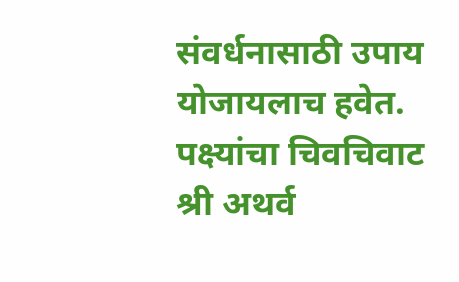संवर्धनासाठी उपाय योजायलाच हवेत. पक्ष्यांचा चिवचिवाट
श्री अथर्व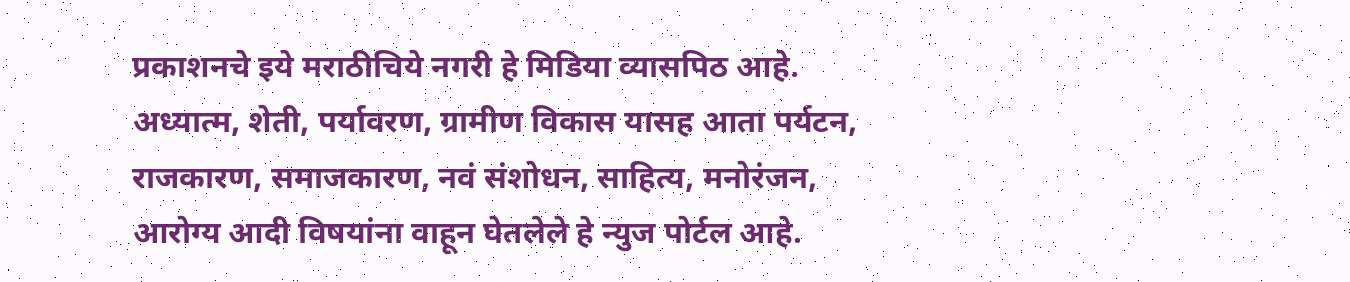प्रकाशनचे इये मराठीचिये नगरी हे मिडिया व्यासपिठ आहे. अध्यात्म, शेती, पर्यावरण, ग्रामीण विकास यासह आता पर्यटन, राजकारण, समाजकारण, नवं संशोधन, साहित्य, मनोरंजन, आरोग्य आदी विषयांना वाहून घेतलेले हे न्युज पोर्टल आहे.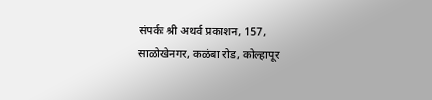संपर्कः श्री अथर्व प्रकाशन, 157, साळोखेनगर, कळंबा रोड, कोल्हापूर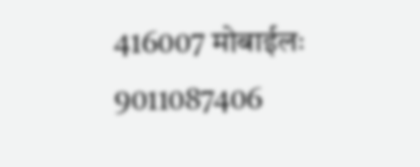416007 मोबाईलः 9011087406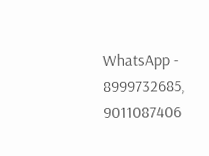WhatsApp - 8999732685, 9011087406